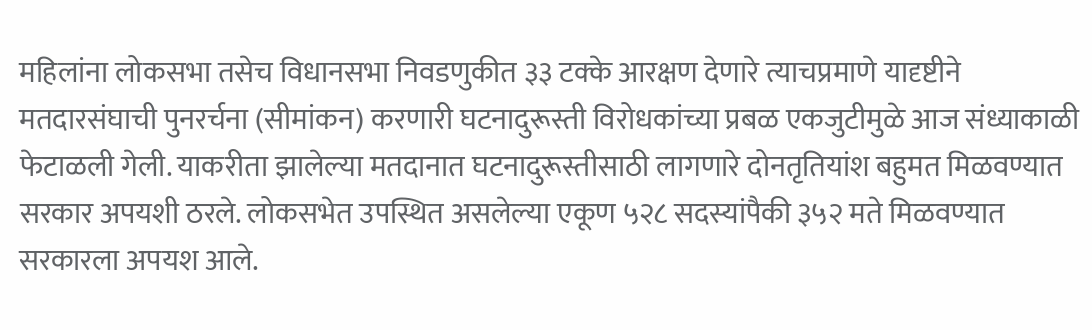महिलांना लोकसभा तसेच विधानसभा निवडणुकीत ३३ टक्के आरक्षण देणारे त्याचप्रमाणे यादृष्टीने मतदारसंघाची पुनरर्चना (सीमांकन) करणारी घटनादुरूस्ती विरोधकांच्या प्रबळ एकजुटीमुळे आज संध्याकाळी फेटाळली गेली. याकरीता झालेल्या मतदानात घटनादुरूस्तीसाठी लागणारे दोनतृतियांश बहुमत मिळवण्यात सरकार अपयशी ठरले. लोकसभेत उपस्थित असलेल्या एकूण ५२८ सदस्यांपैकी ३५२ मते मिळवण्यात सरकारला अपयश आले.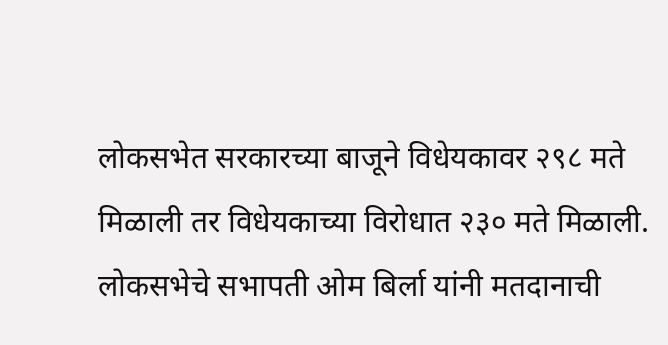लोकसभेत सरकारच्या बाजूने विधेयकावर २९८ मते मिळाली तर विधेयकाच्या विरोधात २३० मते मिळाली. लोकसभेचे सभापती ओम बिर्ला यांनी मतदानाची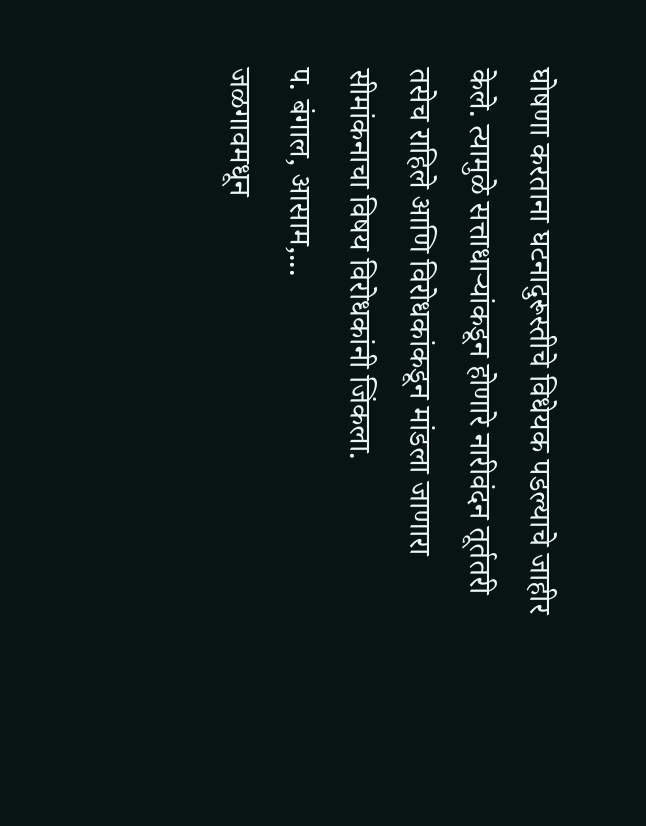घोषणा करताना घटनादुरूस्तीचे विधेयक पडल्याचे जाहीर केले. त्यामुळे सत्ताधाऱ्यांकडून होणारे नारीवंदन तूर्ततरी तसेच राहिले आणि विरोधकांकडून मांडला जाणारा सीमांकनाचा विषय विरोधकांनी जिंकला.
प. बंगाल, आसाम,...
जळगावमधून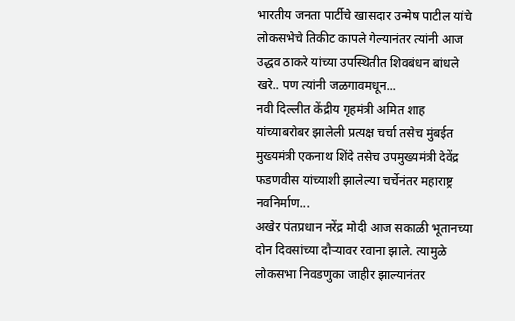भारतीय जनता पार्टीचे खासदार उन्मेष पाटील यांचे लोकसभेचे तिकीट कापले गेल्यानंतर त्यांनी आज उद्धव ठाकरे यांच्या उपस्थितीत शिवबंधन बांधले खरे.. पण त्यांनी जळगावमधून...
नवी दिल्लीत केंद्रीय गृहमंत्री अमित शाह यांच्याबरोबर झालेली प्रत्यक्ष चर्चा तसेच मुंबईत मुख्यमंत्री एकनाथ शिंदे तसेच उपमुख्यमंत्री देवेंद्र फडणवीस यांच्याशी झालेल्या चर्चेनंतर महाराष्ट्र नवनिर्माण...
अखेर पंतप्रधान नरेंद्र मोदी आज सकाळी भूतानच्या दोन दिवसांच्या दौऱ्यावर रवाना झाले. त्यामुळे लोकसभा निवडणुका जाहीर झाल्यानंतर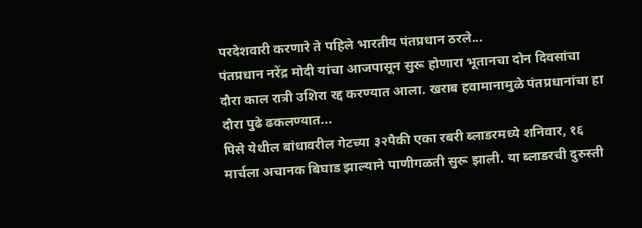परदेशवारी करणारे ते पहिले भारतीय पंतप्रधान ठरले...
पंतप्रधान नरेंद्र मोदी यांचा आजपासून सुरू होणारा भूतानचा दोन दिवसांचा दौरा काल रात्री उशिरा रद्द करण्यात आला. खराब हवामानामुळे पंतप्रधानांचा हा दौरा पुढे ढकलण्यात...
पिसे येथील बांधावरील गेटच्या ३२पैकी एका रबरी ब्लाडरमध्ये शनिवार, १६ मार्चला अचानक बिघाड झाल्याने पाणीगळती सुरू झाली. या ब्लाडरची दुरुस्ती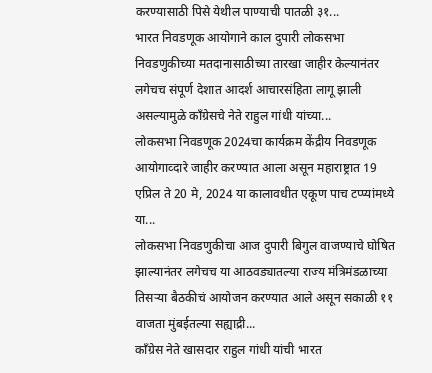करण्यासाठी पिसे येथील पाण्याची पातळी ३१...
भारत निवडणूक आयोगाने काल दुपारी लोकसभा निवडणुकीच्या मतदानासाठीच्या तारखा जाहीर केल्यानंतर लगेचच संपूर्ण देशात आदर्श आचारसंहिता लागू झाली असल्यामुळे काँग्रेसचे नेते राहुल गांधी यांच्या...
लोकसभा निवडणूक 2024चा कार्यक्रम केंद्रीय निवडणूक आयोगाव्दारे जाहीर करण्यात आला असून महाराष्ट्रात 19 एप्रिल ते 20 मे, 2024 या कालावधीत एकूण पाच टप्प्यांमध्ये या...
लोकसभा निवडणुकीचा आज दुपारी बिगुल वाजण्याचे घोषित झाल्यानंतर लगेचच या आठवड्यातल्या राज्य मंत्रिमंडळाच्या तिसऱ्या बैठकीचं आयोजन करण्यात आले असून सकाळी ११ वाजता मुंबईतल्या सह्याद्री...
काँग्रेस नेते खासदार राहुल गांधी यांची भारत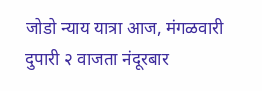जोडो न्याय यात्रा आज, मंगळवारी दुपारी २ वाजता नंदूरबार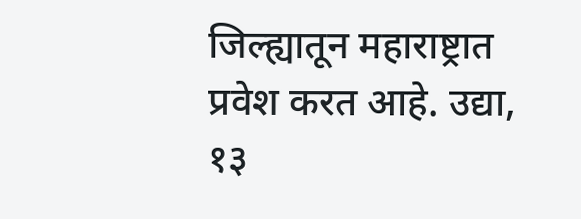जिल्ह्यातून महाराष्ट्रात प्रवेश करत आहे. उद्या, १३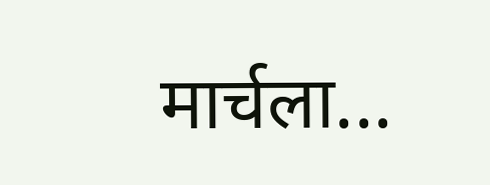मार्चला...